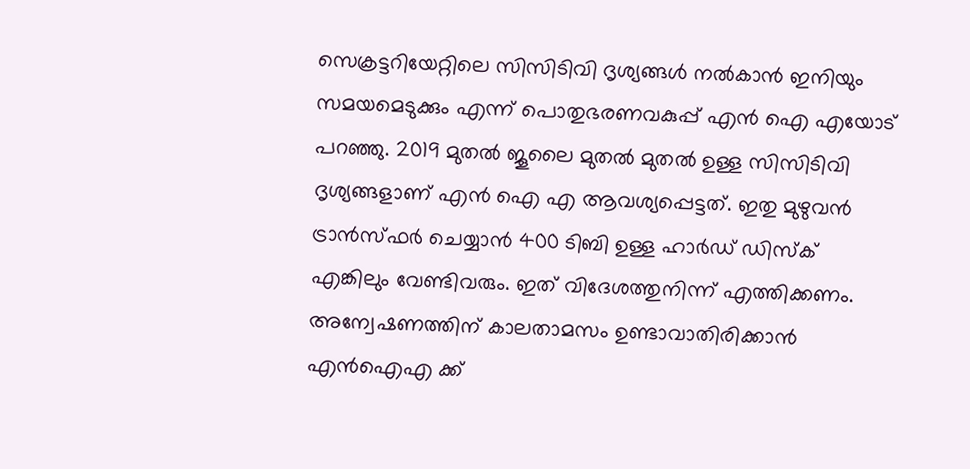സെക്രട്ടറിയേറ്റിലെ സിസിടിവി ദൃശ്യങ്ങൾ നൽകാൻ ഇനിയും സമയമെടുക്കും എന്ന് പൊതുഭരണവകുപ്പ് എൻ ഐ എയോട് പറഞ്ഞു. 2019 മുതൽ ജൂലൈ മുതൽ മുതൽ ഉള്ള സിസിടിവി ദൃശ്യങ്ങളാണ് എൻ ഐ എ ആവശ്യപ്പെട്ടത്. ഇതു മുഴുവൻ ട്രാൻസ്ഫർ ചെയ്യാൻ 400 ടിബി ഉള്ള ഹാർഡ് ഡിസ്ക് എങ്കിലും വേണ്ടിവരും. ഇത് വിദേശത്തുനിന്ന് എത്തിക്കണം. അന്വേഷണത്തിന് കാലതാമസം ഉണ്ടാവാതിരിക്കാൻ എൻഐഎ ക്ക്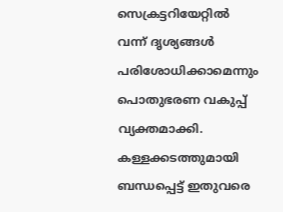സെക്രട്ടറിയേറ്റിൽ വന്ന് ദൃശ്യങ്ങൾ പരിശോധിക്കാമെന്നും പൊതുഭരണ വകുപ്പ് വ്യക്തമാക്കി. കള്ളക്കടത്തുമായി ബന്ധപ്പെട്ട് ഇതുവരെ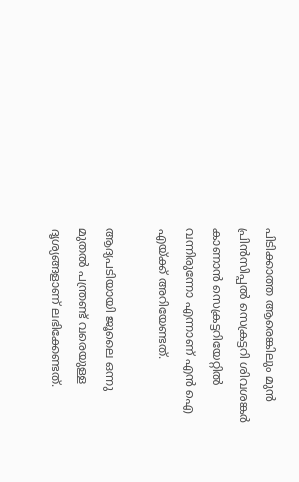പിടിക്കാത്ത ആരെങ്കിലും മുൻ പ്രിൻസിപ്പൽ സെക്രട്ടറി ശിവശങ്കർ കാണാൻ സെക്രട്ടറിയേറ്റിൽ വന്നിരുന്നോ എന്നാണ് എൻ ഐ എയ്ക്ക് അറിയേണ്ടത്.

ആദ്യപടിയായി ജൂലൈ ഒന്നു മുതൽ പന്ത്രണ്ട് വരെയുള്ള ദൃശ്യങ്ങളാണ് ലഭിക്കേണ്ടത്.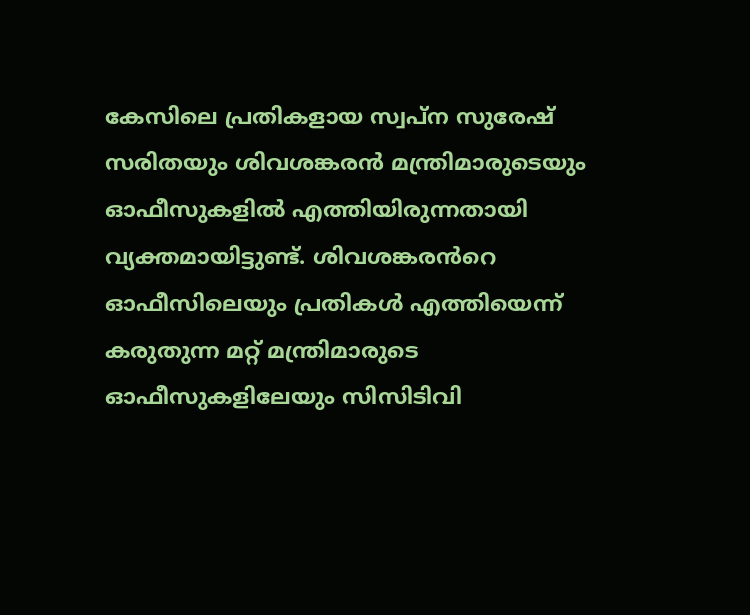കേസിലെ പ്രതികളായ സ്വപ്ന സുരേഷ് സരിതയും ശിവശങ്കരൻ മന്ത്രിമാരുടെയും ഓഫീസുകളിൽ എത്തിയിരുന്നതായി വ്യക്തമായിട്ടുണ്ട്. ശിവശങ്കരൻറെ ഓഫീസിലെയും പ്രതികൾ എത്തിയെന്ന് കരുതുന്ന മറ്റ് മന്ത്രിമാരുടെ ഓഫീസുകളിലേയും സിസിടിവി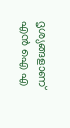ദൃശ്യങ്ങളാണ് എൻ ഐ എ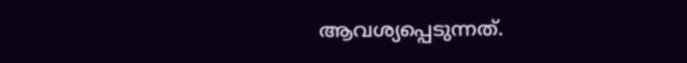ആവശ്യപ്പെടുന്നത്.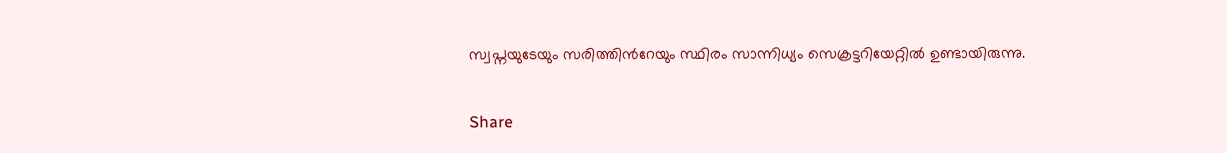സ്വപ്നയുടേയും സരിത്തിന്‍റേയും സ്ഥിരം സാന്നിധ്യം സെക്രട്ടറിയേറ്റിൽ ഉണ്ടായിരുന്നു.

Share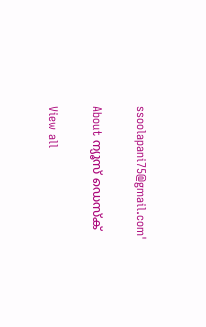ssoolapani75@gmail.com'

About ന്യൂസ് ഡെസ്ക്

View all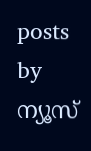posts by ന്യൂസ്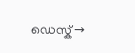ഡെസ്ക് →